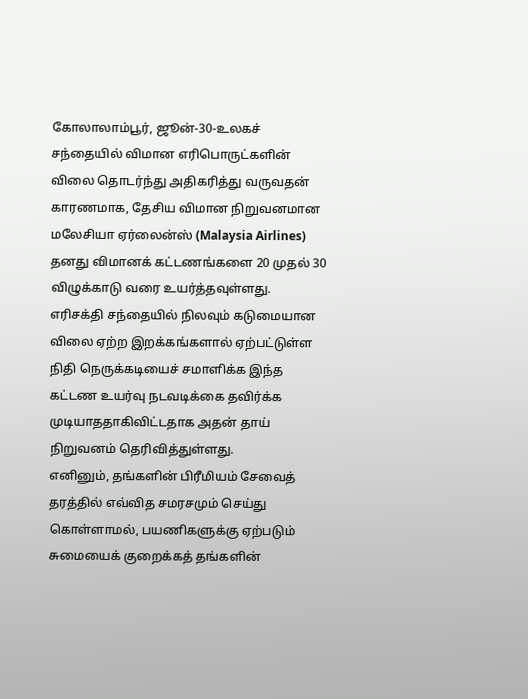கோலாலாம்பூர், ஜூன்-30-உலகச் சந்தையில் விமான எரிபொருட்களின் விலை தொடர்ந்து அதிகரித்து வருவதன் காரணமாக, தேசிய விமான நிறுவனமான மலேசியா ஏர்லைன்ஸ் (Malaysia Airlines) தனது விமானக் கட்டணங்களை 20 முதல் 30 விழுக்காடு வரை உயர்த்தவுள்ளது.
எரிசக்தி சந்தையில் நிலவும் கடுமையான விலை ஏற்ற இறக்கங்களால் ஏற்பட்டுள்ள நிதி நெருக்கடியைச் சமாளிக்க இந்த கட்டண உயர்வு நடவடிக்கை தவிர்க்க முடியாததாகிவிட்டதாக அதன் தாய் நிறுவனம் தெரிவித்துள்ளது.
எனினும், தங்களின் பிரீமியம் சேவைத் தரத்தில் எவ்வித சமரசமும் செய்து கொள்ளாமல், பயணிகளுக்கு ஏற்படும் சுமையைக் குறைக்கத் தங்களின்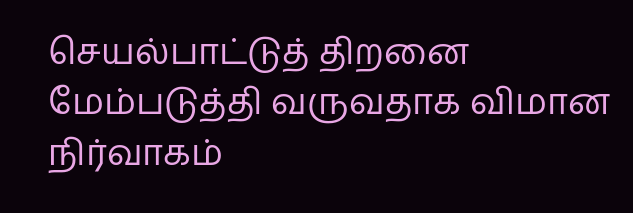செயல்பாட்டுத் திறனை மேம்படுத்தி வருவதாக விமான நிர்வாகம்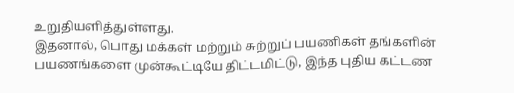உறுதியளித்துள்ளது.
இதனால், பொது மக்கள் மற்றும் சுற்றுப் பயணிகள் தங்களின் பயணங்களை முன்கூட்டியே திட்டமிட்டு, இந்த புதிய கட்டண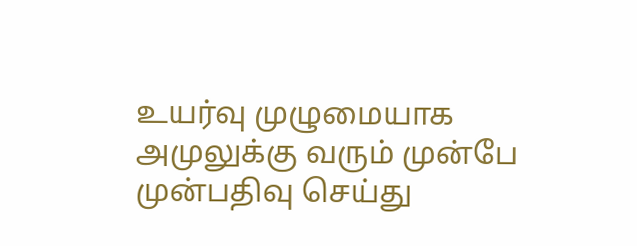உயர்வு முழுமையாக அமுலுக்கு வரும் முன்பே முன்பதிவு செய்து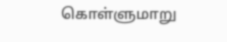கொள்ளுமாறு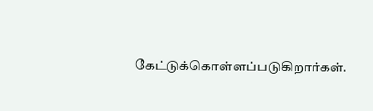கேட்டுக்கொள்ளப்படுகிறார்கள்.